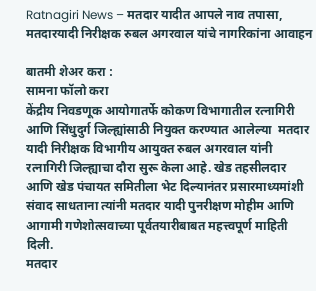Ratnagiri News – मतदार यादीत आपले नाव तपासा, मतदारयादी निरीक्षक रुबल अगरवाल यांचे नागरिकांना आवाहन

बातमी शेअर करा :
सामना फॉलो करा
केंद्रीय निवडणूक आयोगातर्फे कोकण विभागातील रत्नागिरी आणि सिंधुदुर्ग जिल्ह्यांसाठी नियुक्त करण्यात आलेल्या  मतदार यादी निरीक्षक विभागीय आयुक्त रुबल अगरवाल यांनी रत्नागिरी जिल्ह्याचा दौरा सुरू केला आहे. खेड तहसीलदार आणि खेड पंचायत समितीला भेट दिल्यानंतर प्रसारमाध्यमांशी संवाद साधताना त्यांनी मतदार यादी पुनरीक्षण मोहीम आणि आगामी गणेशोत्सवाच्या पूर्वतयारीबाबत महत्त्वपूर्ण माहिती दिली.
मतदार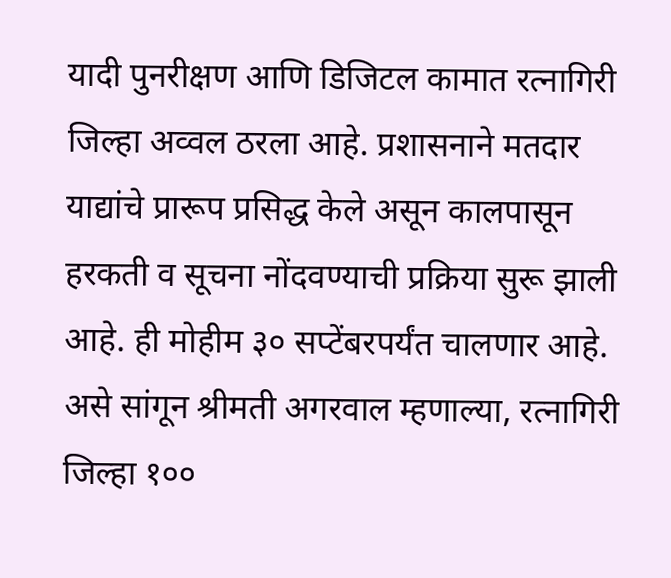यादी पुनरीक्षण आणि डिजिटल कामात रत्नागिरी जिल्हा अव्वल ठरला आहे. प्रशासनाने मतदार याद्यांचे प्रारूप प्रसिद्ध केले असून कालपासून हरकती व सूचना नोंदवण्याची प्रक्रिया सुरू झाली आहे. ही मोहीम ३० सप्टेंबरपर्यंत चालणार आहे. असे सांगून श्रीमती अगरवाल म्हणाल्या, रत्नागिरी जिल्हा १००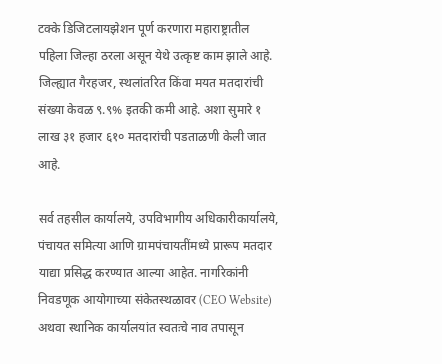टक्के डिजिटलायझेशन पूर्ण करणारा महाराष्ट्रातील पहिला जिल्हा ठरला असून येथे उत्कृष्ट काम झाले आहे. जिल्ह्यात गैरहजर, स्थलांतरित किंवा मयत मतदारांची संख्या केवळ ९.९% इतकी कमी आहे. अशा सुमारे १ लाख ३१ हजार ६१० मतदारांची पडताळणी केली जात आहे.

सर्व तहसील कार्यालये, उपविभागीय अधिकारीकार्यालये, पंचायत समित्या आणि ग्रामपंचायतींमध्ये प्रारूप मतदार याद्या प्रसिद्ध करण्यात आल्या आहेत. नागरिकांनी निवडणूक आयोगाच्या संकेतस्थळावर (CEO Website) अथवा स्थानिक कार्यालयांत स्वतःचे नाव तपासून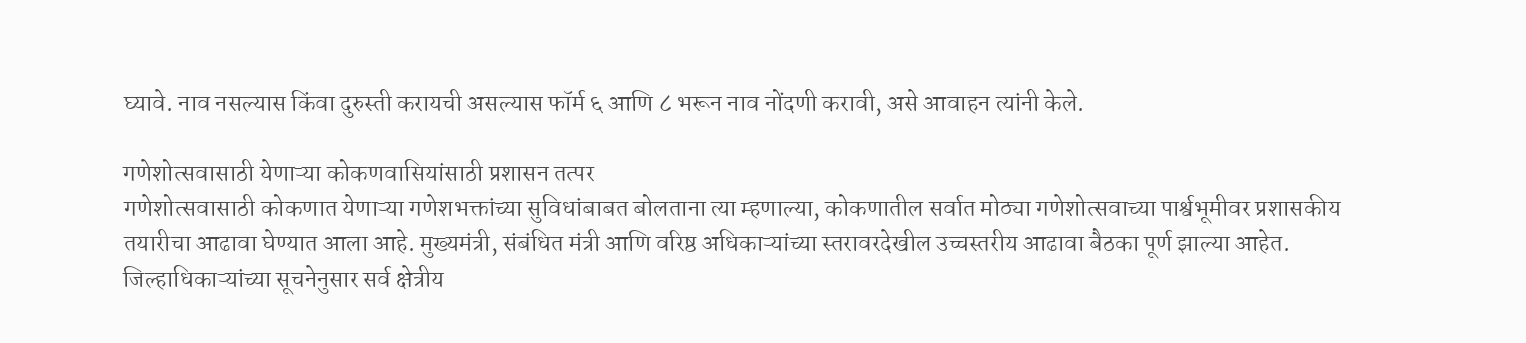घ्यावे. नाव नसल्यास किंवा दुरुस्ती करायची असल्यास फॉर्म ६ आणि ८ भरून नाव नोंदणी करावी, असे आवाहन त्यांनी केले.

गणेशोत्सवासाठी येणाऱ्या कोकणवासियांसाठी प्रशासन तत्पर
गणेशोत्सवासाठी कोकणात येणाऱ्या गणेशभक्तांच्या सुविधांबाबत बोलताना त्या म्हणाल्या, कोकणातील सर्वात मोठ्या गणेशोत्सवाच्या पार्श्वभूमीवर प्रशासकीय तयारीचा आढावा घेण्यात आला आहे. मुख्यमंत्री, संबंधित मंत्री आणि वरिष्ठ अधिकाऱ्यांच्या स्तरावरदेखील उच्चस्तरीय आढावा बैठका पूर्ण झाल्या आहेत. जिल्हाधिकाऱ्यांच्या सूचनेनुसार सर्व क्षेत्रीय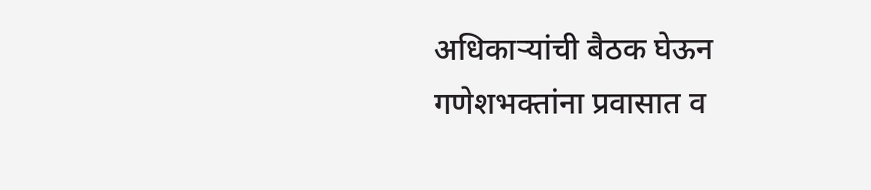अधिकाऱ्यांची बैठक घेऊन गणेशभक्तांना प्रवासात व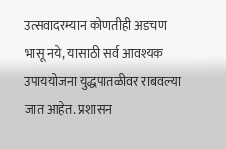उत्सवादरम्यान कोणतीही अडचण भासू नये, यासाठी सर्व आवश्यक उपाययोजना युद्धपातळीवर राबवल्या जात आहेत. प्रशासन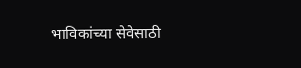भाविकांच्या सेवेसाठी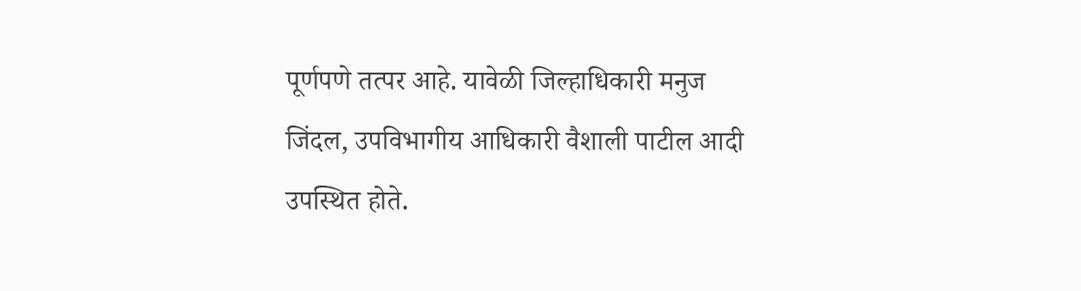पूर्णपणे तत्पर आहे. यावेळी जिल्हाधिकारी मनुज जिंदल, उपविभागीय आधिकारी वैशाली पाटील आदी उपस्थित होते.